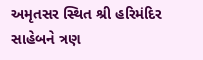અમૃતસર સ્થિત શ્રી હરિમંદિર સાહેબને ત્રણ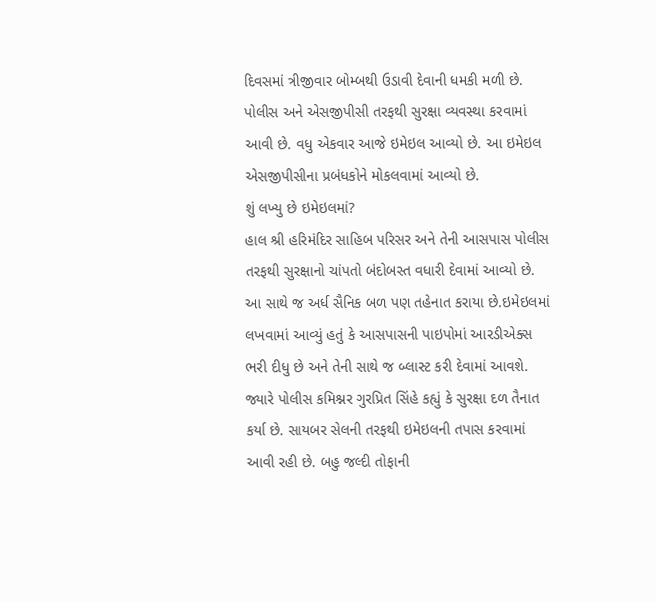દિવસમાં ત્રીજીવાર બોમ્બથી ઉડાવી દેવાની ધમકી મળી છે. પોલીસ અને એસજીપીસી તરફથી સુરક્ષા વ્યવસ્થા કરવામાં આવી છે. વધુ એકવાર આજે ઇમેઇલ આવ્યો છે. આ ઇમેઇલ એસજીપીસીના પ્રબંધકોને મોકલવામાં આવ્યો છે.
શું લખ્યુ છે ઇમેઇલમાં?
હાલ શ્રી હરિમંદિર સાહિબ પરિસર અને તેની આસપાસ પોલીસ તરફથી સુરક્ષાનો ચાંપતો બંદોબસ્ત વધારી દેવામાં આવ્યો છે. આ સાથે જ અર્ધ સૈનિક બળ પણ તહેનાત કરાયા છે.ઇમેઇલમાં લખવામાં આવ્યું હતું કે આસપાસની પાઇપોમાં આરડીએક્સ ભરી દીધુ છે અને તેની સાથે જ બ્લાસ્ટ કરી દેવામાં આવશે. જ્યારે પોલીસ કમિશ્નર ગુરપ્રિત સિંહે કહ્યું કે સુરક્ષા દળ તૈનાત કર્યા છે. સાયબર સેલની તરફથી ઇમેઇલની તપાસ કરવામાં આવી રહી છે. બહુ જલ્દી તોફાની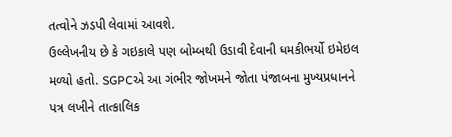તત્વોને ઝડપી લેવામાં આવશે.
ઉલ્લેખનીય છે કે ગઇકાલે પણ બોમ્બથી ઉડાવી દેવાની ધમકીભર્યો ઇમેઇલ મળ્યો હતો. SGPCએ આ ગંભીર જોખમને જોતા પંજાબના મુખ્યપ્રધાનને પત્ર લખીને તાત્કાલિક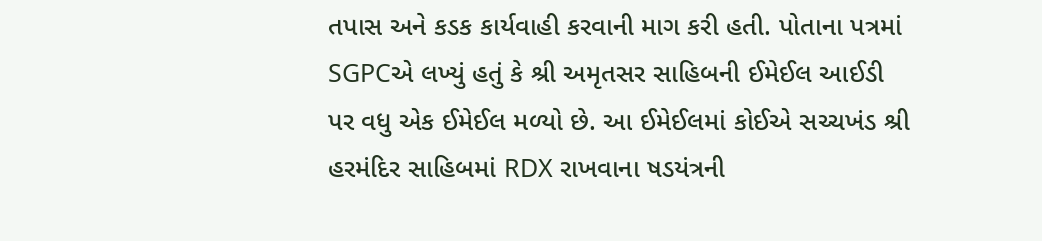તપાસ અને કડક કાર્યવાહી કરવાની માગ કરી હતી. પોતાના પત્રમાં SGPCએ લખ્યું હતું કે શ્રી અમૃતસર સાહિબની ઈમેઈલ આઈડી પર વધુ એક ઈમેઈલ મળ્યો છે. આ ઈમેઈલમાં કોઈએ સચ્ચખંડ શ્રી હરમંદિર સાહિબમાં RDX રાખવાના ષડયંત્રની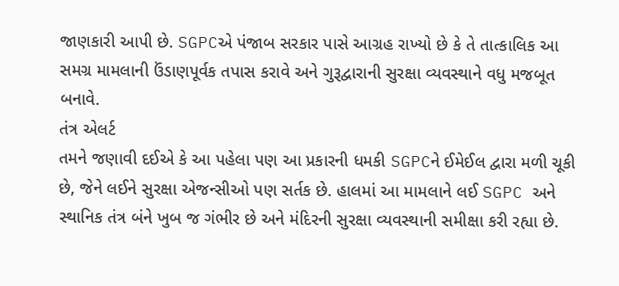જાણકારી આપી છે. SGPCએ પંજાબ સરકાર પાસે આગ્રહ રાખ્યો છે કે તે તાત્કાલિક આ સમગ્ર મામલાની ઉંડાણપૂર્વક તપાસ કરાવે અને ગુરૂદ્વારાની સુરક્ષા વ્યવસ્થાને વધુ મજબૂત બનાવે.
તંત્ર એલર્ટ
તમને જણાવી દઈએ કે આ પહેલા પણ આ પ્રકારની ધમકી SGPCને ઈમેઈલ દ્વારા મળી ચૂકી છે, જેને લઈને સુરક્ષા એજન્સીઓ પણ સર્તક છે. હાલમાં આ મામલાને લઈ SGPC અને સ્થાનિક તંત્ર બંને ખુબ જ ગંભીર છે અને મંદિરની સુરક્ષા વ્યવસ્થાની સમીક્ષા કરી રહ્યા છે.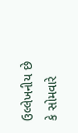ઉલ્લેખનીય છે કે સોમવારે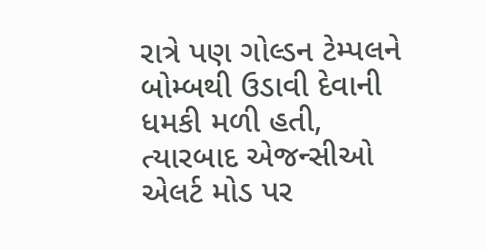રાત્રે પણ ગોલ્ડન ટેમ્પલને બોમ્બથી ઉડાવી દેવાની ધમકી મળી હતી, ત્યારબાદ એજન્સીઓ એલર્ટ મોડ પર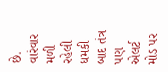છે. વારંવાર મળી રહેલી ધમકી બાદ તંત્ર પણ એલર્ટ મોડ પર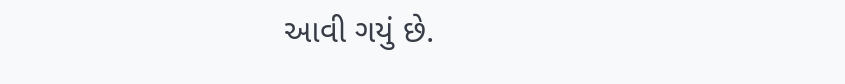આવી ગયું છે.